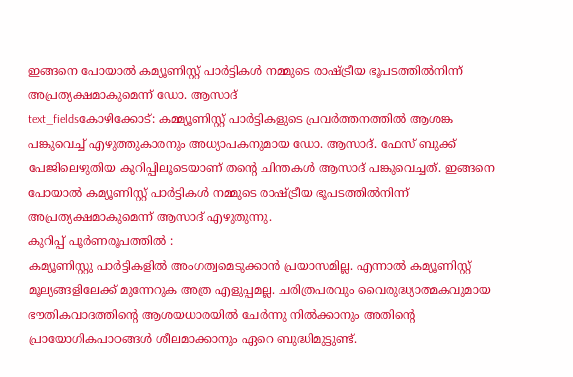ഇങ്ങനെ പോയാൽ കമ്യൂണിസ്റ്റ് പാർട്ടികൾ നമ്മുടെ രാഷ്ട്രീയ ഭൂപടത്തിൽനിന്ന് അപ്രത്യക്ഷമാകുമെന്ന് ഡോ. ആസാദ്
text_fieldsകോഴിക്കോട്: കമ്മ്യൂണിസ്റ്റ് പാർട്ടികളുടെ പ്രവർത്തനത്തിൽ ആശങ്ക പങ്കുവെച്ച് എഴുത്തുകാരനും അധ്യാപകനുമായ ഡോ. ആസാദ്. ഫേസ് ബുക്ക് പേജിലെഴുതിയ കുറിപ്പിലൂടെയാണ് തന്റെ ചിന്തകൾ ആസാദ് പങ്കുവെച്ചത്. ഇങ്ങനെ പോയാൽ കമ്യൂണിസ്റ്റ് പാർട്ടികൾ നമ്മുടെ രാഷ്ട്രീയ ഭൂപടത്തിൽനിന്ന് അപ്രത്യക്ഷമാകുമെന്ന് ആസാദ് എഴുതുന്നു.
കുറിപ്പ് പൂർണരൂപത്തിൽ :
കമ്യൂണിസ്റ്റു പാർട്ടികളിൽ അംഗത്വമെടുക്കാൻ പ്രയാസമില്ല. എന്നാൽ കമ്യൂണിസ്റ്റ് മൂല്യങ്ങളിലേക്ക് മുന്നേറുക അത്ര എളുപ്പമല്ല. ചരിത്രപരവും വൈരുദ്ധ്യാത്മകവുമായ ഭൗതികവാദത്തിന്റെ ആശയധാരയിൽ ചേർന്നു നിൽക്കാനും അതിന്റെ പ്രായോഗികപാഠങ്ങൾ ശീലമാക്കാനും ഏറെ ബുദ്ധിമുട്ടുണ്ട്.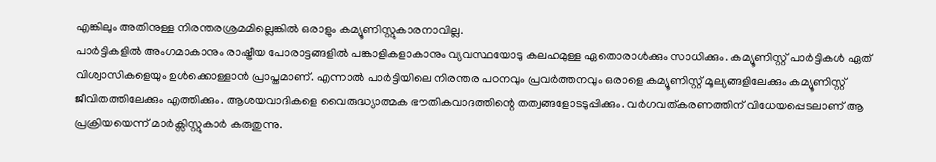എങ്കിലും അതിനുള്ള നിരന്തരശ്രമമില്ലെങ്കിൽ ഒരാളും കമ്യൂണിസ്റ്റുകാരനാവില്ല.
പാർട്ടികളിൽ അംഗമാകാനും രാഷ്ട്രീയ പോരാട്ടങ്ങളിൽ പങ്കാളികളാകാനും വ്യവസ്ഥയോടു കലഹമുള്ള ഏതൊരാൾക്കും സാധിക്കും. കമ്യൂണിസ്റ്റ് പാർട്ടികൾ ഏത് വിശ്വാസികളെയും ഉൾക്കൊള്ളാൻ പ്രാപ്തമാണ്. എന്നാൽ പാർട്ടിയിലെ നിരന്തര പഠനവും പ്രവർത്തനവും ഒരാളെ കമ്യൂണിസ്റ്റ് മൂല്യങ്ങളിലേക്കും കമ്യൂണിസ്റ്റ് ജീവിതത്തിലേക്കും എത്തിക്കും. ആശയവാദികളെ വൈരുദ്ധ്യാത്മക ഭൗതികവാദത്തിന്റെ തത്വങ്ങളോടടുപ്പിക്കും. വർഗവത്കരണത്തിന് വിധേയപ്പെടലാണ് ആ പ്രക്രിയയെന്ന് മാർക്സിസ്റ്റുകാർ കരുതുന്നു.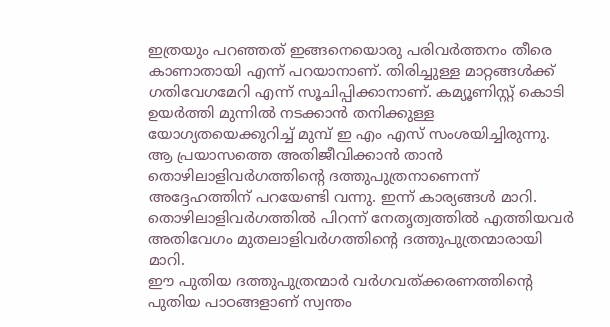ഇത്രയും പറഞ്ഞത് ഇങ്ങനെയൊരു പരിവർത്തനം തീരെ കാണാതായി എന്ന് പറയാനാണ്. തിരിച്ചുള്ള മാറ്റങ്ങൾക്ക് ഗതിവേഗമേറി എന്ന് സൂചിപ്പിക്കാനാണ്. കമ്യൂണിസ്റ്റ് കൊടി ഉയർത്തി മുന്നിൽ നടക്കാൻ തനിക്കുള്ള യോഗ്യതയെക്കുറിച്ച് മുമ്പ് ഇ എം എസ് സംശയിച്ചിരുന്നു. ആ പ്രയാസത്തെ അതിജീവിക്കാൻ താൻ തൊഴിലാളിവർഗത്തിന്റെ ദത്തുപുത്രനാണെന്ന് അദ്ദേഹത്തിന് പറയേണ്ടി വന്നു. ഇന്ന് കാര്യങ്ങൾ മാറി. തൊഴിലാളിവർഗത്തിൽ പിറന്ന് നേതൃത്വത്തിൽ എത്തിയവർ അതിവേഗം മുതലാളിവർഗത്തിന്റെ ദത്തുപുത്രന്മാരായി മാറി.
ഈ പുതിയ ദത്തുപുത്രന്മാർ വർഗവത്ക്കരണത്തിന്റെ പുതിയ പാഠങ്ങളാണ് സ്വന്തം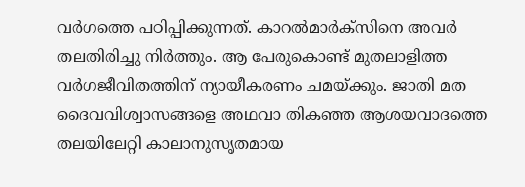വർഗത്തെ പഠിപ്പിക്കുന്നത്. കാറൽമാർക്സിനെ അവർ തലതിരിച്ചു നിർത്തും. ആ പേരുകൊണ്ട് മുതലാളിത്ത വർഗജീവിതത്തിന് ന്യായീകരണം ചമയ്ക്കും. ജാതി മത ദൈവവിശ്വാസങ്ങളെ അഥവാ തികഞ്ഞ ആശയവാദത്തെ തലയിലേറ്റി കാലാനുസൃതമായ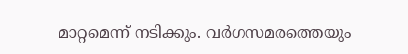മാറ്റമെന്ന് നടിക്കും. വർഗസമരത്തെയും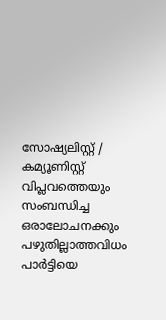സോഷ്യലിസ്റ്റ് / കമ്യൂണിസ്റ്റ് വിപ്ലവത്തെയും സംബന്ധിച്ച ഒരാലോചനക്കും പഴുതില്ലാത്തവിധം പാർട്ടിയെ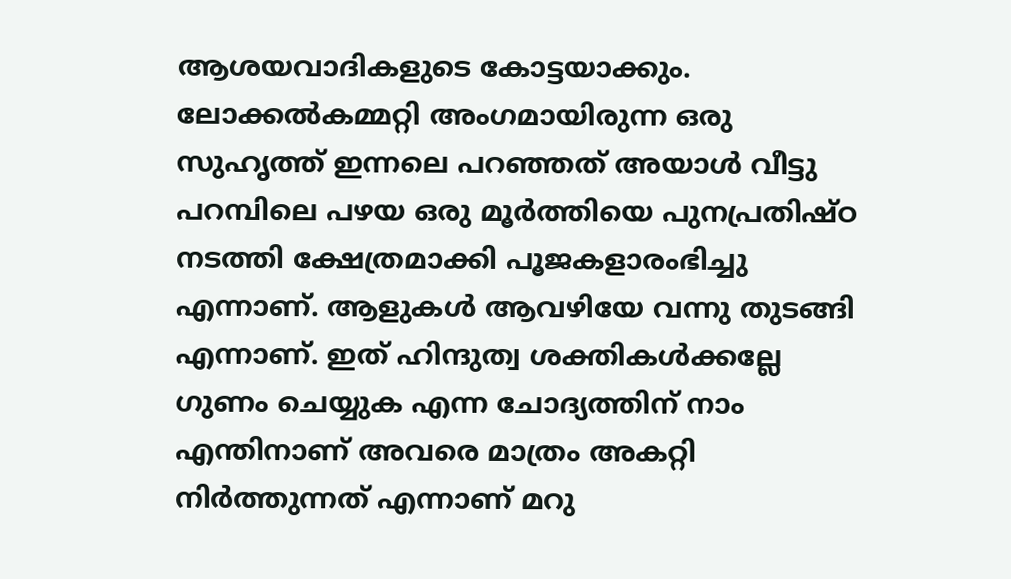ആശയവാദികളുടെ കോട്ടയാക്കും.
ലോക്കൽകമ്മറ്റി അംഗമായിരുന്ന ഒരു സുഹൃത്ത് ഇന്നലെ പറഞ്ഞത് അയാൾ വീട്ടു പറമ്പിലെ പഴയ ഒരു മൂർത്തിയെ പുനപ്രതിഷ്ഠ നടത്തി ക്ഷേത്രമാക്കി പൂജകളാരംഭിച്ചു എന്നാണ്. ആളുകൾ ആവഴിയേ വന്നു തുടങ്ങി എന്നാണ്. ഇത് ഹിന്ദുത്വ ശക്തികൾക്കല്ലേ ഗുണം ചെയ്യുക എന്ന ചോദ്യത്തിന് നാം എന്തിനാണ് അവരെ മാത്രം അകറ്റി നിർത്തുന്നത് എന്നാണ് മറു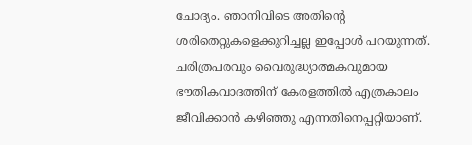ചോദ്യം. ഞാനിവിടെ അതിന്റെ ശരിതെറ്റുകളെക്കുറിച്ചല്ല ഇപ്പോൾ പറയുന്നത്. ചരിത്രപരവും വൈരുദ്ധ്യാത്മകവുമായ ഭൗതികവാദത്തിന് കേരളത്തിൽ എത്രകാലം ജീവിക്കാൻ കഴിഞ്ഞു എന്നതിനെപ്പറ്റിയാണ്.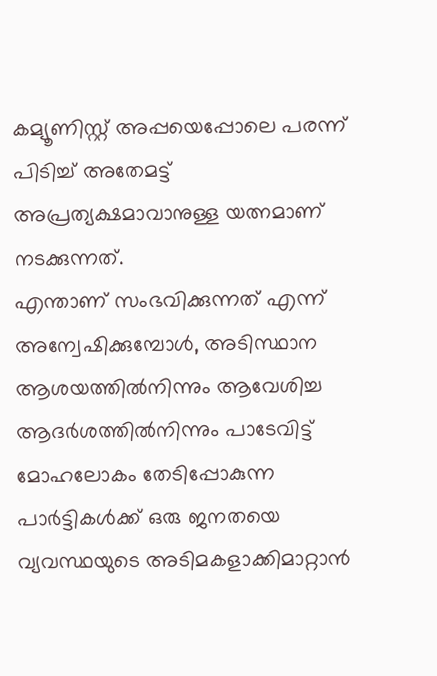കമ്യൂണിസ്റ്റ് അപ്പയെപ്പോലെ പരന്ന് പിടിച്ച് അതേമട്ട് അപ്രത്യക്ഷമാവാനുള്ള യത്നമാണ് നടക്കുന്നത്.
എന്താണ് സംഭവിക്കുന്നത് എന്ന് അന്വേഷിക്കുമ്പോൾ, അടിസ്ഥാന ആശയത്തിൽനിന്നും ആവേശിച്ച ആദർശത്തിൽനിന്നും പാടേവിട്ട് മോഹലോകം തേടിപ്പോകുന്ന പാർട്ടികൾക്ക് ഒരു ജനതയെ വ്യവസ്ഥയുടെ അടിമകളാക്കിമാറ്റാൻ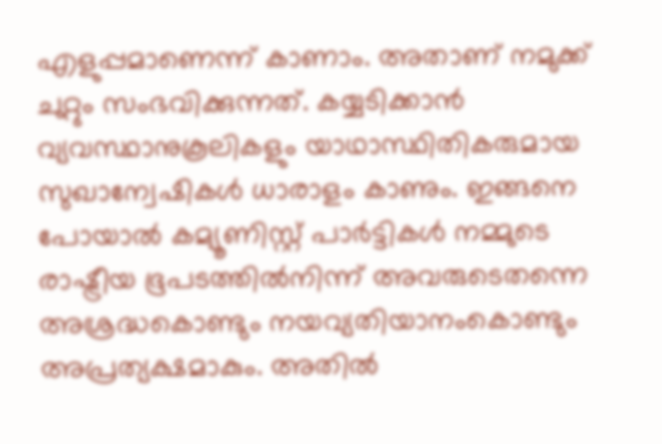എളുപ്പമാണെന്ന് കാണാം. അതാണ് നമുക്ക് ചുറ്റും സംഭവിക്കുന്നത്. കയ്യടിക്കാൻ വ്യവസ്ഥാനുകൂലികളും യാഥാസ്ഥിതികരുമായ സുഖാന്വേഷികൾ ധാരാളം കാണും. ഇങ്ങനെ പോയാൽ കമ്യൂണിസ്റ്റ് പാർട്ടികൾ നമ്മുടെ രാഷ്ട്രീയ ഭൂപടത്തിൽനിന്ന് അവരുടെതന്നെ അശ്രദ്ധകൊണ്ടും നയവ്യതിയാനംകൊണ്ടും അപ്രത്യക്ഷമാകും. അതിൽ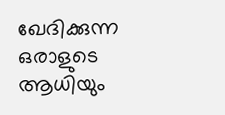ഖേദിക്കുന്ന ഒരാളുടെ ആധിയും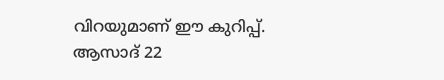വിറയുമാണ് ഈ കുറിപ്പ്.
ആസാദ് 22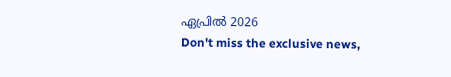ഏപ്രിൽ 2026
Don't miss the exclusive news,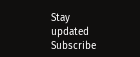Stay updated
Subscribe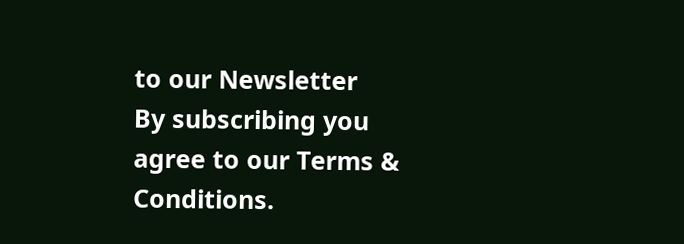to our Newsletter
By subscribing you agree to our Terms & Conditions.